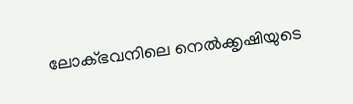ലോക്ഭവനിലെ നെൽക്കൃഷിയുടെ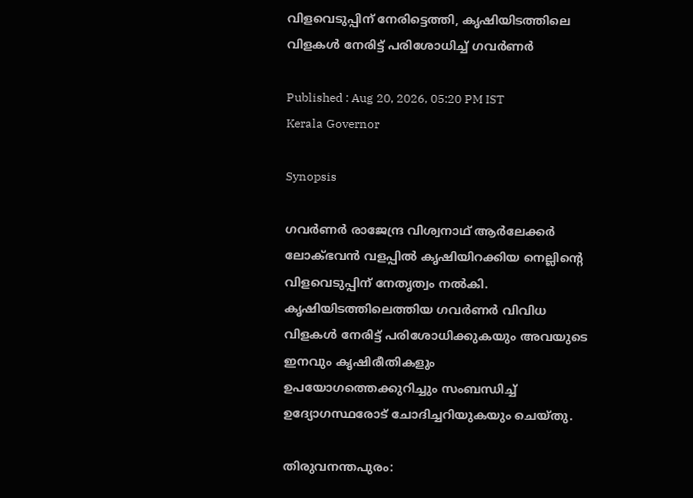വിളവെടുപ്പിന് നേരിട്ടെത്തി, കൃഷിയിടത്തിലെ വിളകൾ നേരിട്ട് പരിശോധിച്ച് ഗവർണർ

Published : Aug 20, 2026, 05:20 PM IST
Kerala Governor

Synopsis

ഗവർണർ രാജേന്ദ്ര വിശ്വനാഥ് ആർലേക്കർ ലോക്ഭവൻ വളപ്പിൽ കൃഷിയിറക്കിയ നെല്ലിന്റെ വിളവെടുപ്പിന് നേതൃത്വം നൽകി. കൃഷിയിടത്തിലെത്തിയ ഗവർണർ വിവിധ വിളകൾ നേരിട്ട് പരിശോധിക്കുകയും അവയുടെ ഇനവും കൃഷിരീതികളും ഉപയോഗത്തെക്കുറിച്ചും സംബന്ധിച്ച് ഉദ്യോഗസ്ഥരോട് ചോദിച്ചറിയുകയും ചെയ്തു.

തിരുവനന്തപുരം: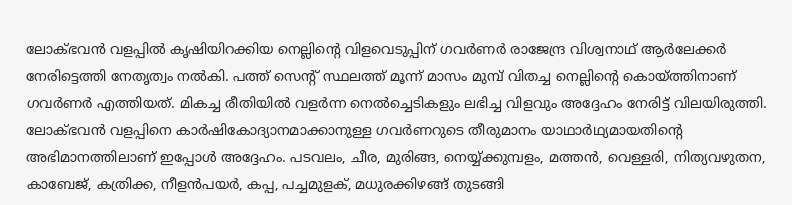ലോക്ഭവൻ വളപ്പിൽ കൃഷിയിറക്കിയ നെല്ലിന്റെ വിളവെടുപ്പിന് ഗവർണർ രാജേന്ദ്ര വിശ്വനാഥ് ആർലേക്കർ നേരിട്ടെത്തി നേതൃത്വം നൽകി. പത്ത് സെന്റ് സ്ഥലത്ത് മൂന്ന് മാസം മുമ്പ് വിതച്ച നെല്ലിന്റെ കൊയ്ത്തിനാണ് ഗവർണർ എത്തിയത്. മികച്ച രീതിയിൽ വളർന്ന നെൽച്ചെടികളും ലഭിച്ച വിളവും അദ്ദേഹം നേരിട്ട് വിലയിരുത്തി. ലോക്ഭവൻ വളപ്പിനെ കാർഷികോദ്യാനമാക്കാനുള്ള ഗവർണറുടെ തീരുമാനം യാഥാർഥ്യമായതിന്റെ അഭിമാനത്തിലാണ് ഇപ്പോൾ അദ്ദേഹം. പടവലം, ചീര, മുരിങ്ങ, നെയ്യ്ക്കുമ്പളം, മത്തൻ, വെള്ളരി, നിത്യവഴുതന, കാബേജ്, കത്രിക്ക, നീളൻപയർ, കപ്പ, പച്ചമുളക്, മധുരക്കിഴങ്ങ് തുടങ്ങി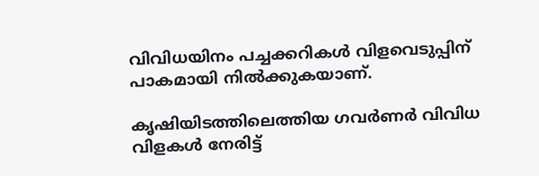വിവിധയിനം പച്ചക്കറികൾ വിളവെടുപ്പിന് പാകമായി നിൽക്കുകയാണ്.

കൃഷിയിടത്തിലെത്തിയ ഗവർണർ വിവിധ വിളകൾ നേരിട്ട്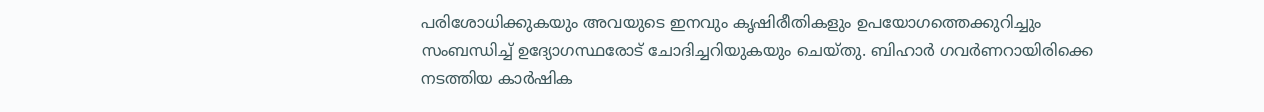പരിശോധിക്കുകയും അവയുടെ ഇനവും കൃഷിരീതികളും ഉപയോഗത്തെക്കുറിച്ചും സംബന്ധിച്ച് ഉദ്യോഗസ്ഥരോട് ചോദിച്ചറിയുകയും ചെയ്തു. ബിഹാർ ഗവർണറായിരിക്കെ നടത്തിയ കാർഷിക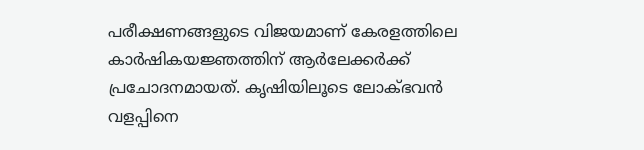പരീക്ഷണങ്ങളുടെ വിജയമാണ് കേരളത്തിലെ കാർഷികയജ്ഞത്തിന് ആർലേക്കർക്ക് പ്രചോദനമായത്. കൃഷിയിലൂടെ ലോക്ഭവൻ വളപ്പിനെ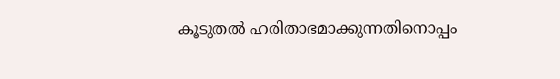കൂടുതൽ ഹരിതാഭമാക്കുന്നതിനൊപ്പം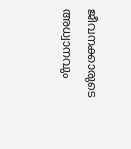ജീവനക്കാരുടെ അധ്വാനവും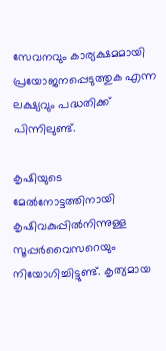സേവനവും കാര്യക്ഷമമായി പ്രയോജനപ്പെടുത്തുക എന്ന ലക്ഷ്യവും പദ്ധതിക്ക് പിന്നിലുണ്ട്.

കൃഷിയുടെ മേൽനോട്ടത്തിനായി കൃഷിവകുപ്പിൽനിന്നുള്ള സൂപ്പർവൈസറെയും നിയോഗിച്ചിട്ടുണ്ട്. കൃത്യമായ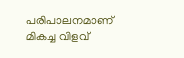പരിപാലനമാണ് മികച്ച വിളവ്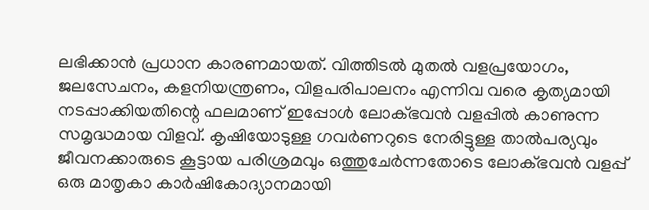ലഭിക്കാൻ പ്രധാന കാരണമായത്. വിത്തിടൽ മുതൽ വളപ്രയോഗം, ജലസേചനം, കളനിയന്ത്രണം, വിളപരിപാലനം എന്നിവ വരെ കൃത്യമായി നടപ്പാക്കിയതിന്റെ ഫലമാണ് ഇപ്പോൾ ലോക്ഭവൻ വളപ്പിൽ കാണുന്ന സമൃദ്ധമായ വിളവ്. കൃഷിയോടുള്ള ഗവർണറുടെ നേരിട്ടുള്ള താൽപര്യവും ജീവനക്കാരുടെ കൂട്ടായ പരിശ്രമവും ഒത്തുചേർന്നതോടെ ലോക്ഭവൻ വളപ്പ് ഒരു മാതൃകാ കാർഷികോദ്യാനമായി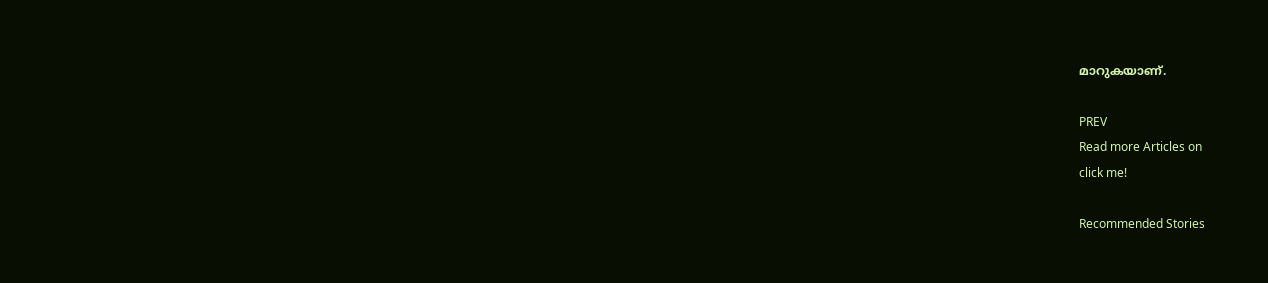മാറുകയാണ്.

PREV
Read more Articles on
click me!

Recommended Stories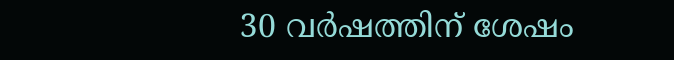30 വർഷത്തിന് ശേഷം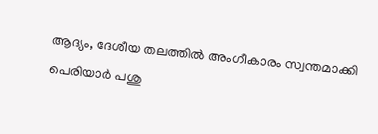ആദ്യം, ദേശീയ തലത്തിൽ അംഗീകാരം സ്വന്തമാക്കി പെരിയാർ പശു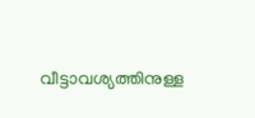വീട്ടാവശ്യത്തിനുള്ള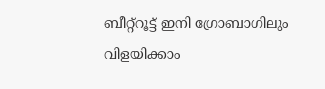ബീറ്റ്‌റൂട്ട് ഇനി ഗ്രോബാഗിലും വിളയിക്കാം